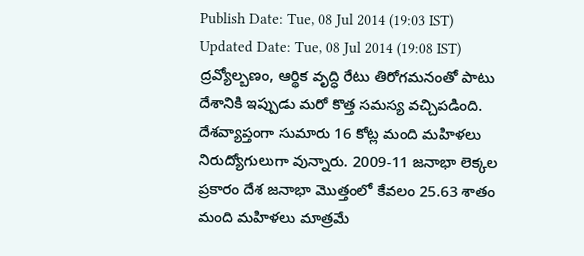Publish Date: Tue, 08 Jul 2014 (19:03 IST)
Updated Date: Tue, 08 Jul 2014 (19:08 IST)
ద్రవ్యోల్బణం, ఆర్థిక వృద్ధి రేటు తిరోగమనంతో పాటు దేశానికి ఇప్పుడు మరో కొత్త సమస్య వచ్చిపడింది. దేశవ్యాప్తంగా సుమారు 16 కోట్ల మంది మహిళలు నిరుద్యోగులుగా వున్నారు. 2009-11 జనాభా లెక్కల ప్రకారం దేశ జనాభా మొత్తంలో కేవలం 25.63 శాతం మంది మహిళలు మాత్రమే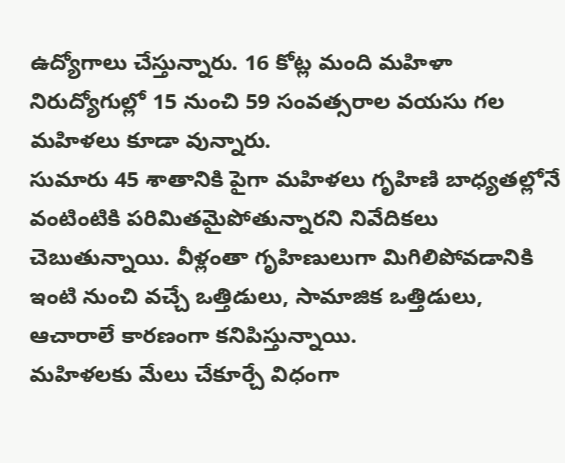ఉద్యోగాలు చేస్తున్నారు. 16 కోట్ల మంది మహిళా నిరుద్యోగుల్లో 15 నుంచి 59 సంవత్సరాల వయసు గల మహిళలు కూడా వున్నారు.
సుమారు 45 శాతానికి పైగా మహిళలు గృహిణి బాధ్యతల్లోనే వంటింటికి పరిమితమైపోతున్నారని నివేదికలు చెబుతున్నాయి. వీళ్లంతా గృహిణులుగా మిగిలిపోవడానికి ఇంటి నుంచి వచ్చే ఒత్తిడులు, సామాజిక ఒత్తిడులు, ఆచారాలే కారణంగా కనిపిస్తున్నాయి.
మహిళలకు మేలు చేకూర్చే విధంగా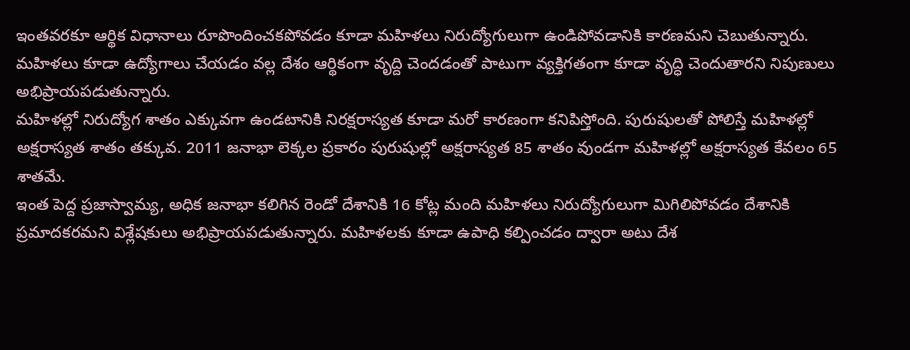ఇంతవరకూ ఆర్థిక విధానాలు రూపొందించకపోవడం కూడా మహిళలు నిరుద్యోగులుగా ఉండిపోవడానికి కారణమని చెబుతున్నారు. మహిళలు కూడా ఉద్యోగాలు చేయడం వల్ల దేశం ఆర్థికంగా వృద్ది చెందడంతో పాటుగా వ్యక్తిగతంగా కూడా వృద్ధి చెందుతారని నిపుణులు అభిప్రాయపడుతున్నారు.
మహిళల్లో నిరుద్యోగ శాతం ఎక్కువగా ఉండటానికి నిరక్షరాస్యత కూడా మరో కారణంగా కనిపిస్తోంది. పురుషులతో పోలిస్తే మహిళల్లో అక్షరాస్యత శాతం తక్కువ. 2011 జనాభా లెక్కల ప్రకారం పురుషుల్లో అక్షరాస్యత 85 శాతం వుండగా మహిళల్లో అక్షరాస్యత కేవలం 65 శాతమే.
ఇంత పెద్ద ప్రజాస్వామ్య, అధిక జనాభా కలిగిన రెండో దేశానికి 16 కోట్ల మంది మహిళలు నిరుద్యోగులుగా మిగిలిపోవడం దేశానికి ప్రమాదకరమని విశ్లేషకులు అభిప్రాయపడుతున్నారు. మహిళలకు కూడా ఉపాధి కల్పించడం ద్వారా అటు దేశ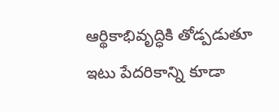ఆర్థికాభివృద్ధికి తోడ్పడుతూ ఇటు పేదరికాన్ని కూడా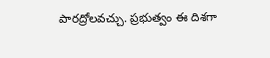పారద్రోలవచ్చు. ప్రభుత్వం ఈ దిశగా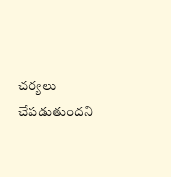చర్యలు చేపడుతుందని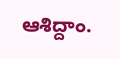ఆశిద్దాం.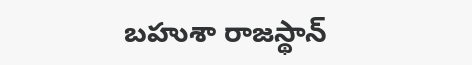బహుశా రాజస్థాన్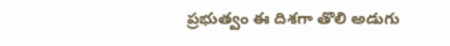ప్రభుత్వం ఈ దిశగా తొలి అడుగు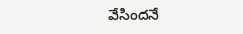వేసిందనే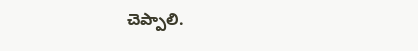చెప్పాలి.